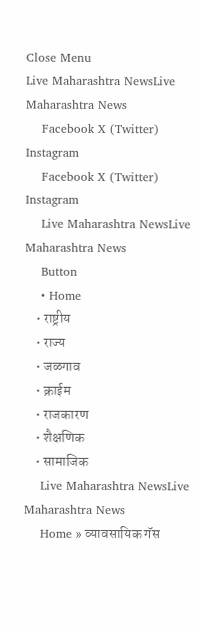Close Menu
Live Maharashtra NewsLive Maharashtra News
    Facebook X (Twitter) Instagram
    Facebook X (Twitter) Instagram
    Live Maharashtra NewsLive Maharashtra News
    Button
    • Home
    • राष्ट्रीय
    • राज्य
    • जळगाव
    • क्राईम
    • राजकारण
    • शैक्षणिक
    • सामाजिक
    Live Maharashtra NewsLive Maharashtra News
    Home » व्यावसायिक गॅस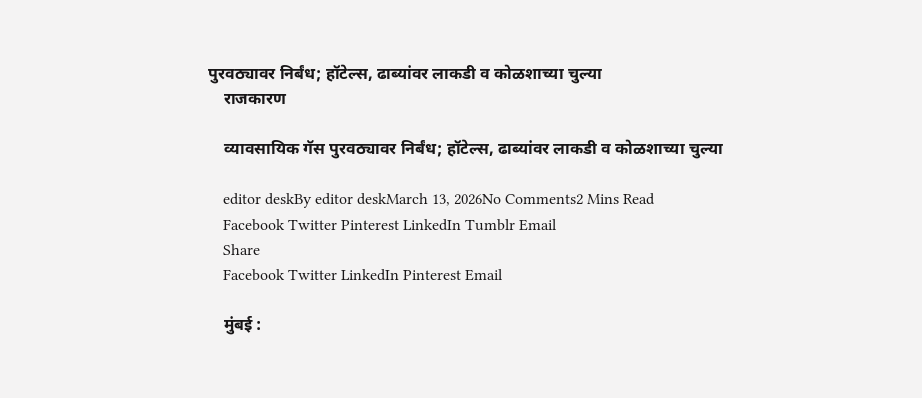पुरवठ्यावर निर्बंध; हॉटेल्स, ढाब्यांवर लाकडी व कोळशाच्या चुल्या
    राजकारण

    व्यावसायिक गॅस पुरवठ्यावर निर्बंध; हॉटेल्स, ढाब्यांवर लाकडी व कोळशाच्या चुल्या

    editor deskBy editor deskMarch 13, 2026No Comments2 Mins Read
    Facebook Twitter Pinterest LinkedIn Tumblr Email
    Share
    Facebook Twitter LinkedIn Pinterest Email

    मुंबई :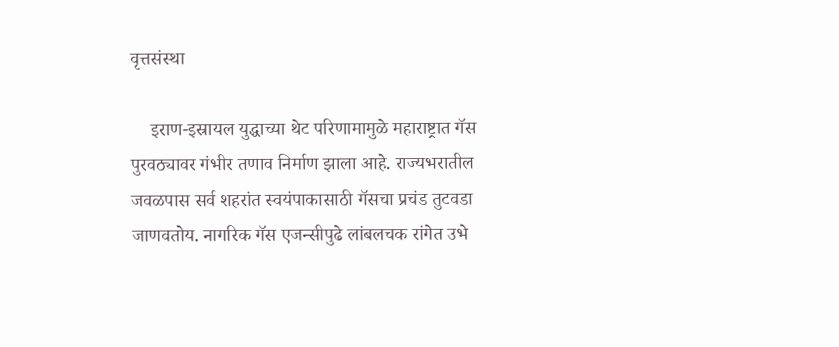वृत्तसंस्था

    इराण-इस्रायल युद्धाच्या थेट परिणामामुळे महाराष्ट्रात गॅस पुरवठ्यावर गंभीर तणाव निर्माण झाला आहे. राज्यभरातील जवळपास सर्व शहरांत स्वयंपाकासाठी गॅसचा प्रचंड तुटवडा जाणवतोय. नागरिक गॅस एजन्सीपुढे लांबलचक रांगेत उभे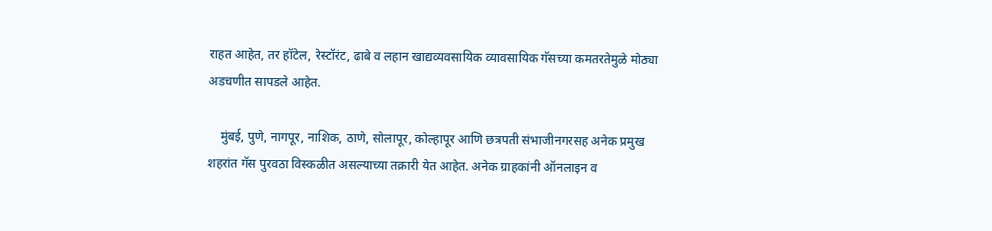राहत आहेत, तर हॉटेल, रेस्टॉरंट, ढाबे व लहान खाद्यव्यवसायिक व्यावसायिक गॅसच्या कमतरतेमुळे मोठ्या अडचणीत सापडले आहेत.

    मुंबई, पुणे, नागपूर, नाशिक, ठाणे, सोलापूर, कोल्हापूर आणि छत्रपती संभाजीनगरसह अनेक प्रमुख शहरांत गॅस पुरवठा विस्कळीत असल्याच्या तक्रारी येत आहेत. अनेक ग्राहकांनी ऑनलाइन व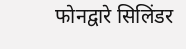फोनद्वारे सिलिंडर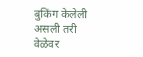बुकिंग केलेली असली तरी वेळेवर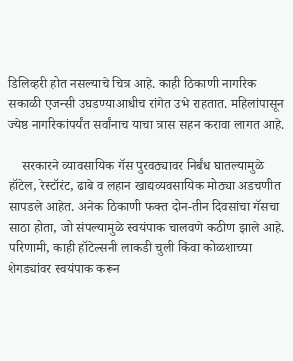डिलिव्हरी होत नसल्याचे चित्र आहे. काही ठिकाणी नागरिक सकाळी एजन्सी उघडण्याआधीच रांगेत उभे राहतात. महिलांपासून ज्येष्ठ नागरिकांपर्यंत सर्वांनाच याचा त्रास सहन करावा लागत आहे.

    सरकारने व्यावसायिक गॅस पुरवठ्यावर निर्बंध घातल्यामुळे हॉटेल, रेस्टॉरंट, ढाबे व लहान खाद्यव्यवसायिक मोठ्या अडचणीत सापडले आहेत. अनेक ठिकाणी फक्त दोन-तीन दिवसांचा गॅसचा साठा होता, जो संपल्यामुळे स्वयंपाक चालवणे कठीण झाले आहे. परिणामी, काही हॉटेल्सनी लाकडी चुली किंवा कोळशाच्या शेगड्यांवर स्वयंपाक करून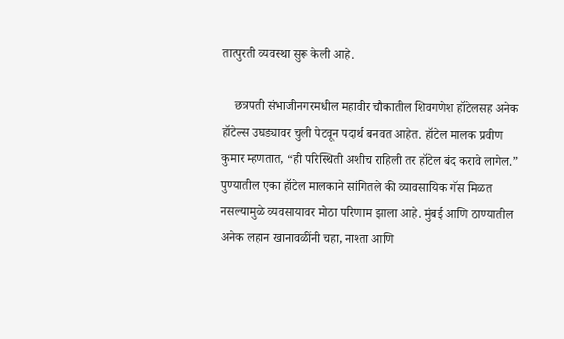तात्पुरती व्यवस्था सुरू केली आहे.

    छत्रपती संभाजीनगरमधील महावीर चौकातील शिवगणेश हॉटेलसह अनेक हॉटेल्स उघड्यावर चुली पेटवून पदार्थ बनवत आहेत. हॉटेल मालक प्रवीण कुमार म्हणतात, “ही परिस्थिती अशीच राहिली तर हॉटेल बंद करावे लागेल.” पुण्यातील एका हॉटेल मालकाने सांगितले की व्यावसायिक गॅस मिळत नसल्यामुळे व्यवसायावर मोठा परिणाम झाला आहे. मुंबई आणि ठाण्यातील अनेक लहान खानावळींनी चहा, नाश्ता आणि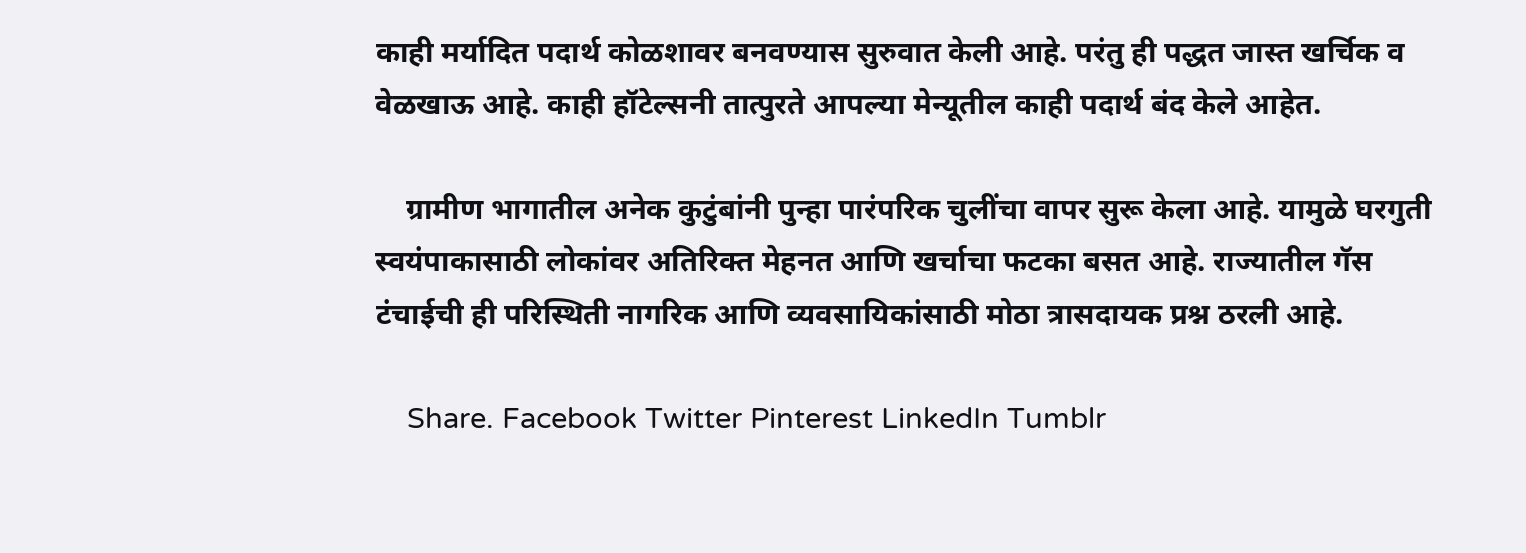काही मर्यादित पदार्थ कोळशावर बनवण्यास सुरुवात केली आहे. परंतु ही पद्धत जास्त खर्चिक व वेळखाऊ आहे. काही हॉटेल्सनी तात्पुरते आपल्या मेन्यूतील काही पदार्थ बंद केले आहेत.

    ग्रामीण भागातील अनेक कुटुंबांनी पुन्हा पारंपरिक चुलींचा वापर सुरू केला आहे. यामुळे घरगुती स्वयंपाकासाठी लोकांवर अतिरिक्त मेहनत आणि खर्चाचा फटका बसत आहे. राज्यातील गॅस टंचाईची ही परिस्थिती नागरिक आणि व्यवसायिकांसाठी मोठा त्रासदायक प्रश्न ठरली आहे.

    Share. Facebook Twitter Pinterest LinkedIn Tumblr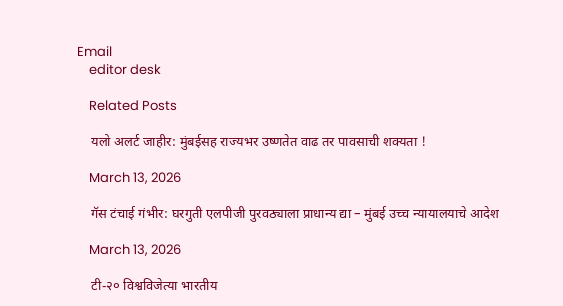Email
    editor desk

    Related Posts

    यलो अलर्ट जाहीर: मुंबईसह राज्यभर उष्णतेत वाढ तर पावसाची शक्यता !

    March 13, 2026

    गॅस टंचाई गंभीर: घरगुती एलपीजी पुरवठ्याला प्राधान्य द्या – मुंबई उच्च न्यायालयाचे आदेश

    March 13, 2026

    टी-२० विश्वविजेत्या भारतीय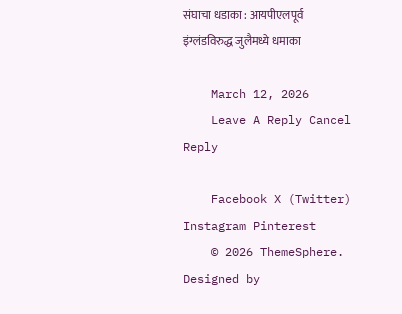संघाचा धडाका : आयपीएलपूर्व इंग्लंडविरुद्ध जुलैमध्ये धमाका

    March 12, 2026
    Leave A Reply Cancel Reply

    Facebook X (Twitter) Instagram Pinterest
    © 2026 ThemeSphere. Designed by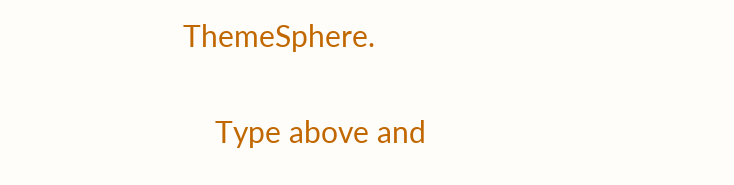ThemeSphere.

    Type above and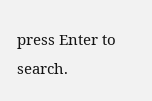press Enter to search.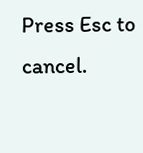Press Esc to cancel.